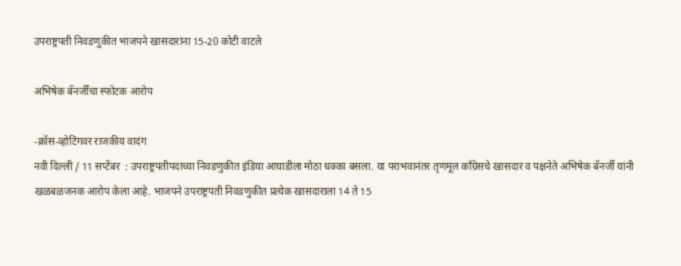उपराष्ट्रपती निवडणुकीत भाजपने खासदारांना 15-20 कोटी वाटले

अभिषेक बॅनर्जींचा स्फोटक आरोप

-क्रॉस-व्होटिंगवर राजकीय वादंग
नवी दिल्ली / 11 सप्टेंबर  : उपराष्ट्रपतीपदाच्या निवडणुकीत इंडिया आघाडीला मोठा धक्का बसला. या पराभवानंतर तृणमूल काँग्रेसचे खासदार व पक्षनेते अभिषेक बॅनर्जी यांनी खळबळजनक आरोप केला आहे. भाजपने उपराष्ट्रपती निवडणुकीत प्रत्येक खासदाराला 14 ते 15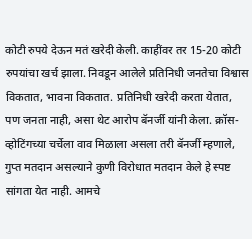कोटी रुपये देऊन मतं खरेदी केली. काहींवर तर 15-20 कोटी रुपयांचा खर्च झाला. निवडून आलेले प्रतिनिधी जनतेचा विश्वास विकतात, भावना विकतात. प्रतिनिधी खरेदी करता येतात, पण जनता नाही, असा थेट आरोप बॅनर्जी यांनी केला. क्रॉस-व्होटिंगच्या चर्चेला वाव मिळाला असला तरी बॅनर्जी म्हणाले, गुप्त मतदान असल्याने कुणी विरोधात मतदान केले हे स्पष्ट सांगता येत नाही. आमचे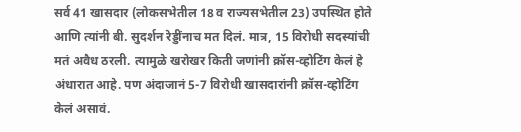सर्व 41 खासदार (लोकसभेतील 18 व राज्यसभेतील 23) उपस्थित होते आणि त्यांनी बी. सुदर्शन रेड्डींनाच मत दिलं. मात्र, 15 विरोधी सदस्यांची मतं अवैध ठरली. त्यामुळे खरोखर किती जणांनी क्रॉस-व्होटिंग केलं हे अंधारात आहे. पण अंदाजानं 5-7 विरोधी खासदारांनी क्रॉस-व्होटिंग केलं असावं.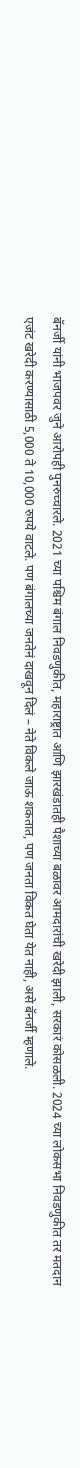बॅनर्जी यांनी भाजपवर जुने आरोपही पुनरुच्चारले. 2021 च्या पश्चिम बंगाल निवडणुकीत, महाराष्ट्रात आणि झारखंडातही पैशाच्या बळावर आमदारांची खरेदी झाली, सरकारं कोसळली. 2024 च्या लोकसभा निवडणुकीत तर मतदान एजंट खरेदी करण्यासाठी 5,000 ते 10,000 रुपये वाटले. पण बंगालच्या जनतेनं दाखवून दिलं – नेते विकले जाऊ शकतात, पण जनता विकत घेता येत नाही, असे बॅनर्जी म्हणाले.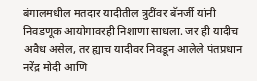बंगालमधील मतदार यादीतील त्रुटींवर बॅनर्जी यांनी निवडणूक आयोगावरही निशाणा साधला. जर ही यादीच अवैध असेल, तर ह्याच यादीवर निवडून आलेले पंतप्रधान नरेंद्र मोदी आणि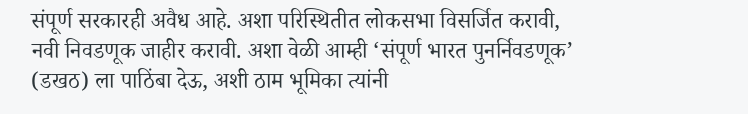संपूर्ण सरकारही अवैध आहे. अशा परिस्थितीत लोकसभा विसर्जित करावी, नवी निवडणूक जाहीर करावी. अशा वेळी आम्ही ‘संपूर्ण भारत पुनर्निवडणूक’ (डखठ) ला पाठिंबा देऊ, अशी ठाम भूमिका त्यांनी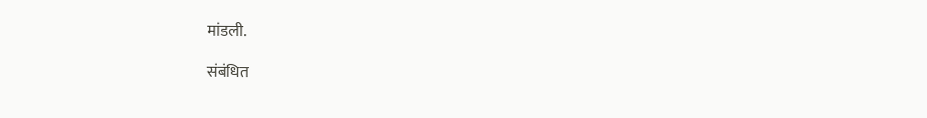मांडली.

संबंधित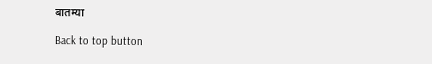बातम्या

Back to top button